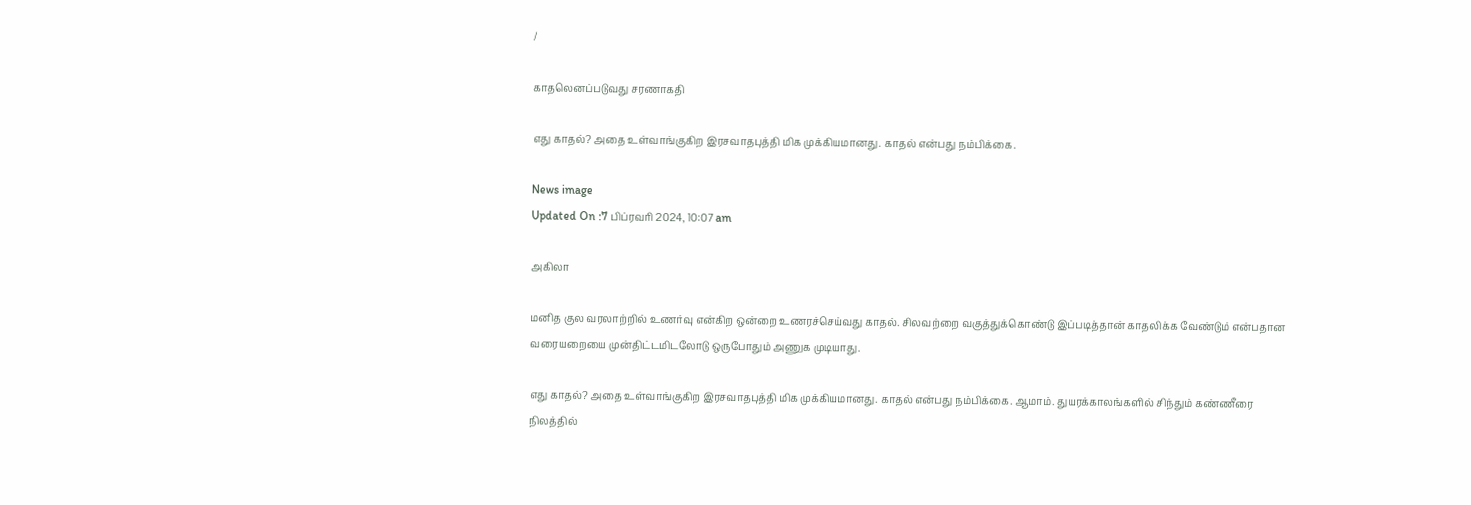/

காதலெனப்படுவது சரணாகதி

எது காதல்? அதை உள்வாங்குகிற இரசவாதபுத்தி மிக முக்கியமானது. காதல் என்பது நம்பிக்கை.

News image
Updated On :7 பிப்ரவரி 2024, 10:07 am

அகிலா

மனித குல வரலாற்றில் உணர்வு என்கிற ஒன்றை உணரச்செய்வது காதல். சிலவற்றை வகுத்துக்கொண்டு இப்படித்தான் காதலிக்க வேண்டும் என்பதான வரையறையை முன்திட்டமிடலோடு ஒருபோதும் அணுக முடியாது.

எது காதல்? அதை உள்வாங்குகிற இரசவாதபுத்தி மிக முக்கியமானது. காதல் என்பது நம்பிக்கை. ஆமாம். துயரக்காலங்களில் சிந்தும் கண்ணீரை நிலத்தில்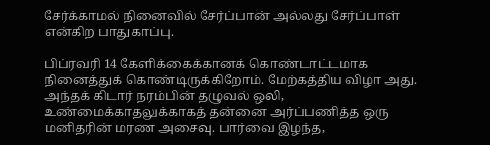சேர்க்காமல் நினைவில் சேர்ப்பான் அல்லது சேர்ப்பாள் என்கிற பாதுகாப்பு.

பிப்ரவரி 14 கேளிக்கைக்கானக் கொண்டாட்டமாக நினைத்துக் கொண்டிருக்கிறோம். மேற்கத்திய விழா அது. அந்தக் கிடார் நரம்பின் தழுவல் ஒலி, உண்மைக்காதலுக்காகத் தன்னை அர்ப்பணித்த ஒரு மனிதரின் மரண அசைவு. பார்வை இழந்த,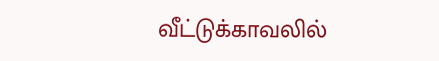வீட்டுக்காவலில்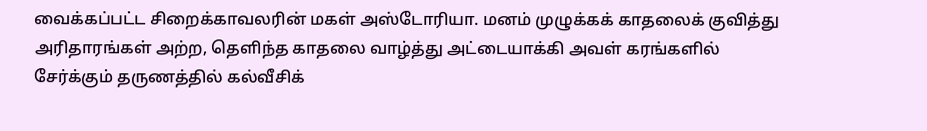வைக்கப்பட்ட சிறைக்காவலரின் மகள் அஸ்டோரியா. மனம் முழுக்கக் காதலைக் குவித்து அரிதாரங்கள் அற்ற, தெளிந்த காதலை வாழ்த்து அட்டையாக்கி அவள் கரங்களில் சேர்க்கும் தருணத்தில் கல்வீசிக்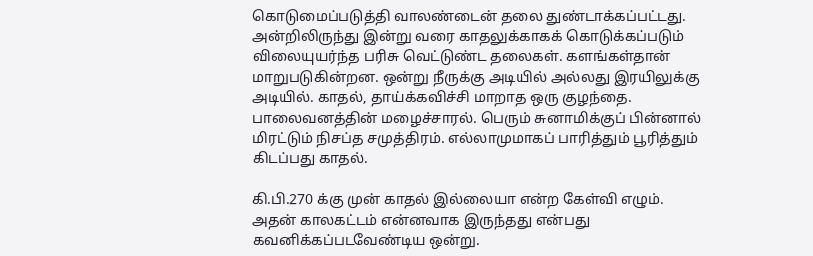கொடுமைப்படுத்தி வாலண்டைன் தலை துண்டாக்கப்பட்டது. அன்றிலிருந்து இன்று வரை காதலுக்காகக் கொடுக்கப்படும் விலையுயர்ந்த பரிசு வெட்டுண்ட தலைகள். களங்கள்தான் மாறுபடுகின்றன. ஒன்று நீருக்கு அடியில் அல்லது இரயிலுக்கு அடியில். காதல், தாய்க்கவிச்சி மாறாத ஒரு குழந்தை. பாலைவனத்தின் மழைச்சாரல். பெரும் சுனாமிக்குப் பின்னால் மிரட்டும் நிசப்த சமுத்திரம். எல்லாமுமாகப் பாரித்தும் பூரித்தும் கிடப்பது காதல்.

கி.பி.270 க்கு முன் காதல் இல்லையா என்ற கேள்வி எழும். அதன் காலகட்டம் என்னவாக இருந்தது என்பது கவனிக்கப்படவேண்டிய ஒன்று.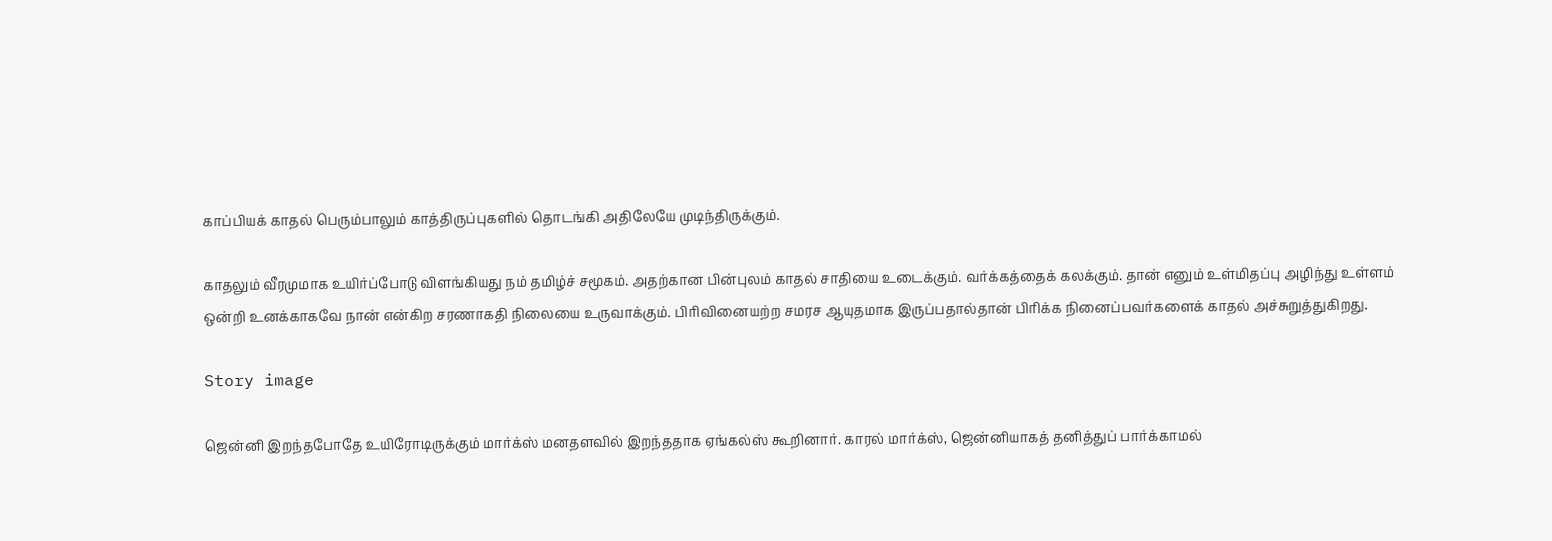காப்பியக் காதல் பெரும்பாலும் காத்திருப்புகளில் தொடங்கி அதிலேயே முடிந்திருக்கும்.

காதலும் வீரமுமாக உயிர்ப்போடு விளங்கியது நம் தமிழ்ச் சமூகம். அதற்கான பின்புலம் காதல் சாதியை உடைக்கும். வர்க்கத்தைக் கலக்கும். தான் எனும் உள்மிதப்பு அழிந்து உள்ளம் ஒன்றி உனக்காகவே நான் என்கிற சரணாகதி நிலையை உருவாக்கும். பிரிவினையற்ற சமரச ஆயுதமாக இருப்பதால்தான் பிரிக்க நினைப்பவர்களைக் காதல் அச்சுறுத்துகிறது.

Story image

ஜென்னி இறந்தபோதே உயிரோடிருக்கும் மார்க்ஸ் மனதளவில் இறந்ததாக ஏங்கல்ஸ் கூறினார். காரல் மார்க்ஸ், ஜென்னியாகத் தனித்துப் பார்க்காமல்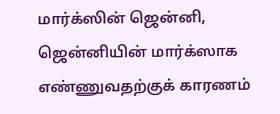மார்க்ஸின் ஜென்னி, ஜென்னியின் மார்க்ஸாக எண்ணுவதற்குக் காரணம்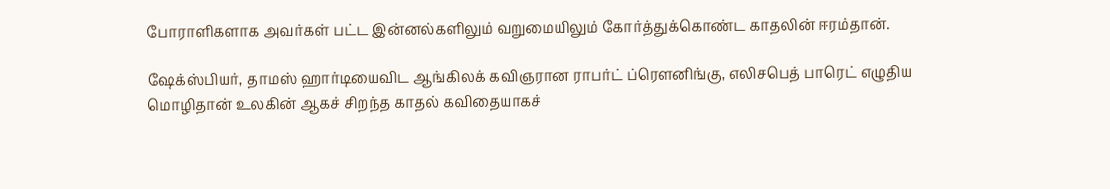போராளிகளாக அவர்கள் பட்ட இன்னல்களிலும் வறுமையிலும் கோர்த்துக்கொண்ட காதலின் ஈரம்தான்.

ஷேக்ஸ்பியர், தாமஸ் ஹார்டியைவிட ஆங்கிலக் கவிஞரான ராபர்ட் ப்ரௌனிங்கு, எலிசபெத் பாரெட் எழுதிய மொழிதான் உலகின் ஆகச் சிறந்த காதல் கவிதையாகச்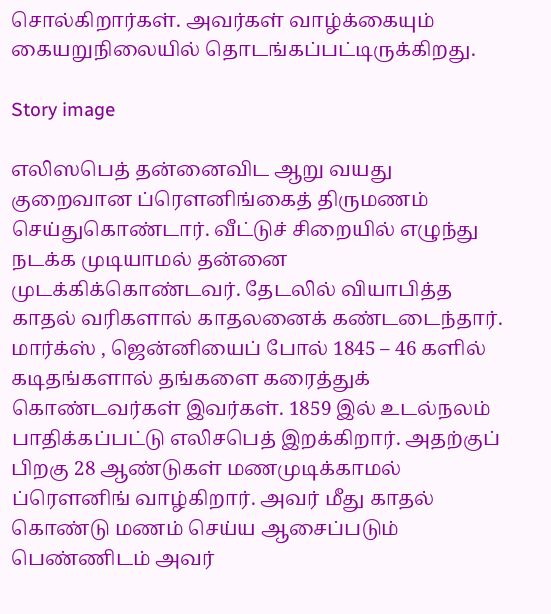சொல்கிறார்கள். அவர்கள் வாழ்க்கையும் கையறுநிலையில் தொடங்கப்பட்டிருக்கிறது.

Story image

எலிஸபெத் தன்னைவிட ஆறு வயது குறைவான ப்ரௌனிங்கைத் திருமணம் செய்துகொண்டார். வீட்டுச் சிறையில் எழுந்து நடக்க முடியாமல் தன்னை முடக்கிக்கொண்டவர். தேடலில் வியாபித்த   காதல் வரிகளால் காதலனைக் கண்டடைந்தார். மார்க்ஸ் , ஜென்னியைப் போல் 1845 – 46 களில் கடிதங்களால் தங்களை கரைத்துக் கொண்டவர்கள் இவர்கள். 1859 இல் உடல்நலம் பாதிக்கப்பட்டு எலிசபெத் இறக்கிறார். அதற்குப் பிறகு 28 ஆண்டுகள் மணமுடிக்காமல் ப்ரௌனிங் வாழ்கிறார். அவர் மீது காதல் கொண்டு மணம் செய்ய ஆசைப்படும் பெண்ணிடம் அவர்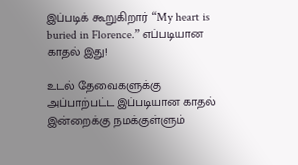இப்படிக் கூறுகிறார் “My heart is buried in Florence.” எப்படியான காதல் இது!

உடல் தேவைகளுக்கு அப்பாற்பட்ட இப்படியான காதல் இன்றைக்கு நமக்குள்ளும்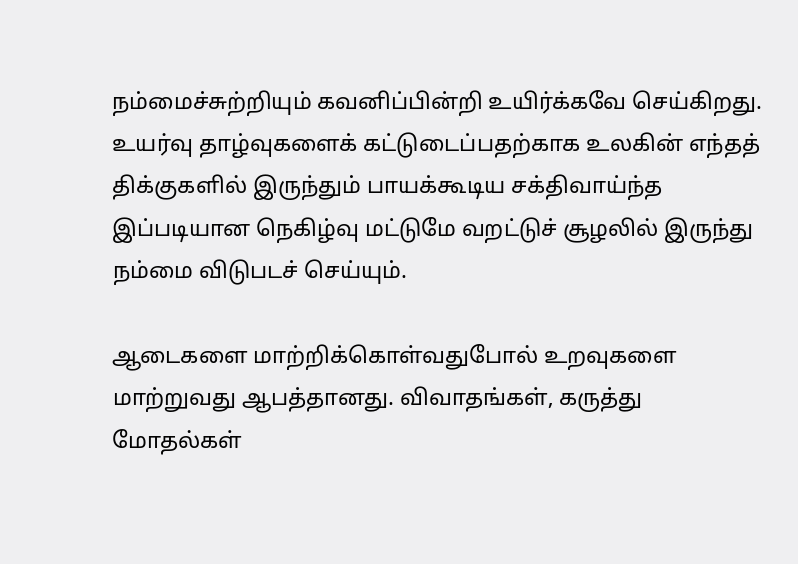நம்மைச்சுற்றியும் கவனிப்பின்றி உயிர்க்கவே செய்கிறது. உயர்வு தாழ்வுகளைக் கட்டுடைப்பதற்காக உலகின் எந்தத் திக்குகளில் இருந்தும் பாயக்கூடிய சக்திவாய்ந்த இப்படியான நெகிழ்வு மட்டுமே வறட்டுச் சூழலில் இருந்து நம்மை விடுபடச் செய்யும்.

ஆடைகளை மாற்றிக்கொள்வதுபோல் உறவுகளை மாற்றுவது ஆபத்தானது. விவாதங்கள், கருத்து மோதல்கள்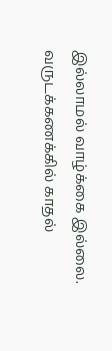இல்லாமல் வாழ்க்கை இல்லை.  வருடக்கணக்கில் காதல்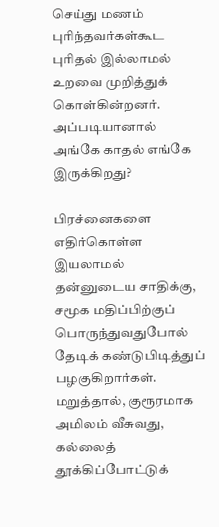செய்து மணம் புரிந்தவர்கள்கூட புரிதல் இல்லாமல் உறவை முறித்துக் கொள்கின்றனர். அப்படியானால் அங்கே காதல் எங்கே இருக்கிறது?

பிரச்னைகளை எதிர்கொள்ள இயலாமல் தன்னுடைய சாதிக்கு, சமூக மதிப்பிற்குப் பொருந்துவதுபோல் தேடிக் கண்டுபிடித்துப் பழகுகிறார்கள். மறுத்தால், குரூரமாக அமிலம் வீசுவது, கல்லைத் தூக்கிப்போட்டுக்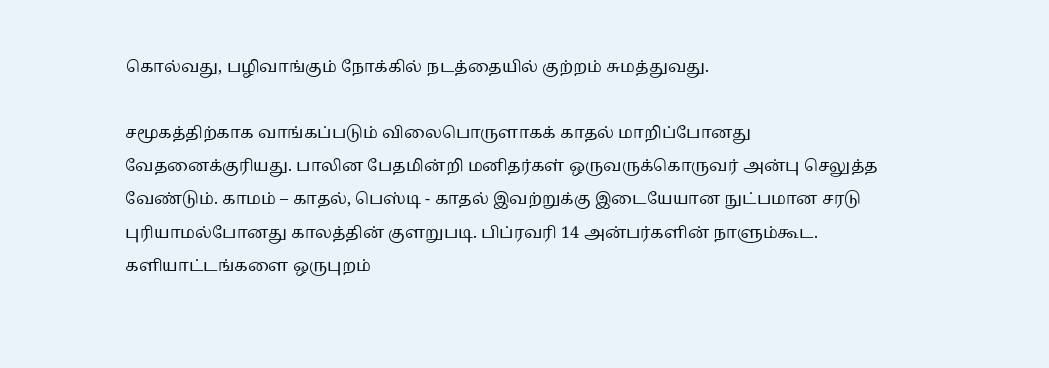கொல்வது, பழிவாங்கும் நோக்கில் நடத்தையில் குற்றம் சுமத்துவது.

சமூகத்திற்காக வாங்கப்படும் விலைபொருளாகக் காதல் மாறிப்போனது வேதனைக்குரியது. பாலின பேதமின்றி மனிதர்கள் ஒருவருக்கொருவர் அன்பு செலுத்த வேண்டும். காமம் – காதல், பெஸ்டி - காதல் இவற்றுக்கு இடையேயான நுட்பமான சரடு புரியாமல்போனது காலத்தின் குளறுபடி. பிப்ரவரி 14 அன்பர்களின் நாளும்கூட. களியாட்டங்களை ஒருபுறம்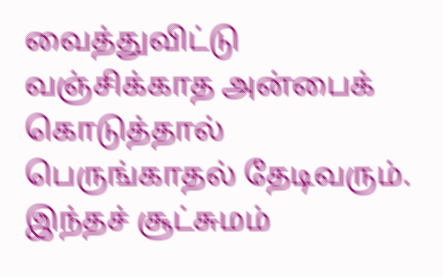வைத்துவிட்டு வஞ்சிக்காத அன்பைக் கொடுத்தால் பெருங்காதல் தேடிவரும். இந்தச் சூட்சுமம்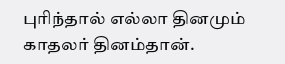புரிந்தால் எல்லா தினமும் காதலர் தினம்தான்.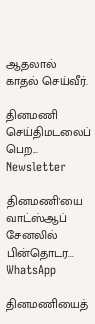ஆதலால் காதல் செய்வீர்.

தினமணி செய்திமடலைப் பெற... Newsletter

தினமணி'யை வாட்ஸ்ஆப் சேனலில் பின்தொடர... WhatsApp

தினமணியைத்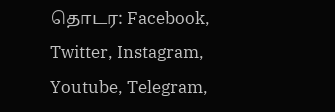தொடர: Facebook, Twitter, Instagram, Youtube, Telegram,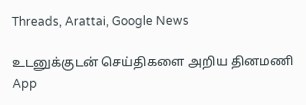Threads, Arattai, Google News

உடனுக்குடன் செய்திகளை அறிய தினமணி App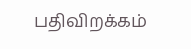பதிவிறக்கம்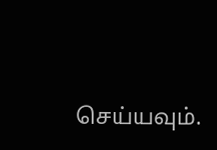செய்யவும்.